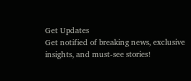Get Updates
Get notified of breaking news, exclusive insights, and must-see stories!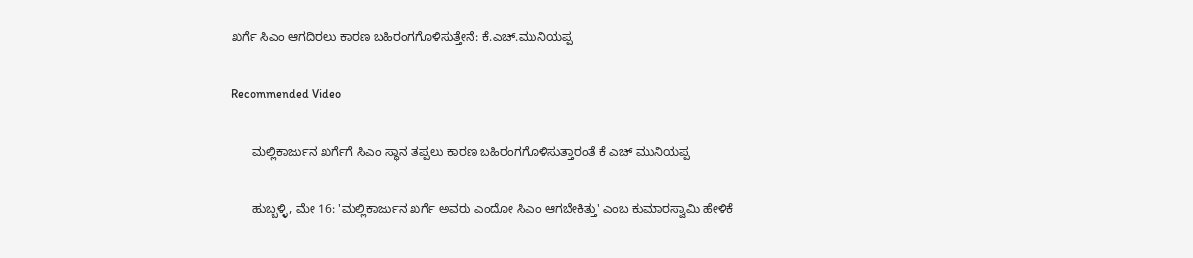ಖರ್ಗೆ ಸಿಎಂ ಆಗದಿರಲು ಕಾರಣ ಬಹಿರಂಗಗೊಳಿಸುತ್ತೇನೆ: ಕೆ.ಎಚ್.ಮುನಿಯಪ್ಪ

Recommended Video

      ಮಲ್ಲಿಕಾರ್ಜುನ ಖರ್ಗೆಗೆ ಸಿಎಂ ಸ್ಥಾನ ತಪ್ಪಲು ಕಾರಣ ಬಹಿರಂಗಗೊಳಿಸುತ್ತಾರಂತೆ ಕೆ ಎಚ್ ಮುನಿಯಪ್ಪ

      ಹುಬ್ಬಳ್ಳಿ, ಮೇ 16: 'ಮಲ್ಲಿಕಾರ್ಜುನ ಖರ್ಗೆ ಅವರು ಎಂದೋ ಸಿಎಂ ಆಗಬೇಕಿತ್ತು' ಎಂಬ ಕುಮಾರಸ್ವಾಮಿ ಹೇಳಿಕೆ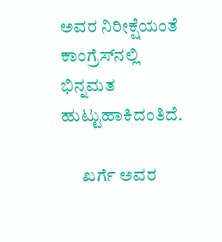ಅವರ ನಿರೀಕ್ಷೆಯಂತೆ ಕಾಂಗ್ರೆಸ್‌ನಲ್ಲಿ ಭಿನ್ನಮತ ಹುಟ್ಟುಹಾಕಿದಂತಿದೆ.

      ಖರ್ಗೆ ಅವರ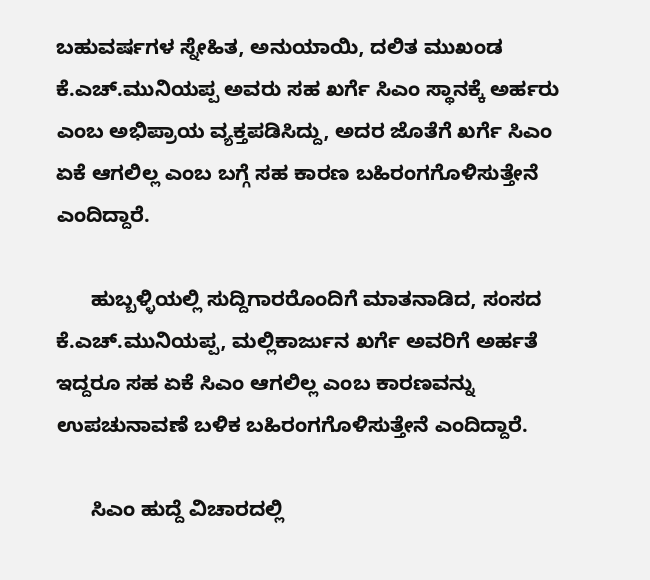ಬಹುವರ್ಷಗಳ ಸ್ನೇಹಿತ, ಅನುಯಾಯಿ, ದಲಿತ ಮುಖಂಡ ಕೆ.ಎಚ್.ಮುನಿಯಪ್ಪ ಅವರು ಸಹ ಖರ್ಗೆ ಸಿಎಂ ಸ್ಥಾನಕ್ಕೆ ಅರ್ಹರು ಎಂಬ ಅಭಿಪ್ರಾಯ ವ್ಯಕ್ತಪಡಿಸಿದ್ದು, ಅದರ ಜೊತೆಗೆ ಖರ್ಗೆ ಸಿಎಂ ಏಕೆ ಆಗಲಿಲ್ಲ ಎಂಬ ಬಗ್ಗೆ ಸಹ ಕಾರಣ ಬಹಿರಂಗಗೊಳಿಸುತ್ತೇನೆ ಎಂದಿದ್ದಾರೆ.

      ಹುಬ್ಬಳ್ಳಿಯಲ್ಲಿ ಸುದ್ದಿಗಾರರೊಂದಿಗೆ ಮಾತನಾಡಿದ, ಸಂಸದ ಕೆ.ಎಚ್.ಮುನಿಯಪ್ಪ, ಮಲ್ಲಿಕಾರ್ಜುನ ಖರ್ಗೆ ಅವರಿಗೆ ಅರ್ಹತೆ ಇದ್ದರೂ ಸಹ ಏಕೆ ಸಿಎಂ ಆಗಲಿಲ್ಲ ಎಂಬ ಕಾರಣವನ್ನು ಉಪಚುನಾವಣೆ ಬಳಿಕ ಬಹಿರಂಗಗೊಳಿಸುತ್ತೇನೆ ಎಂದಿದ್ದಾರೆ.

      ಸಿಎಂ ಹುದ್ದೆ ವಿಚಾರದಲ್ಲಿ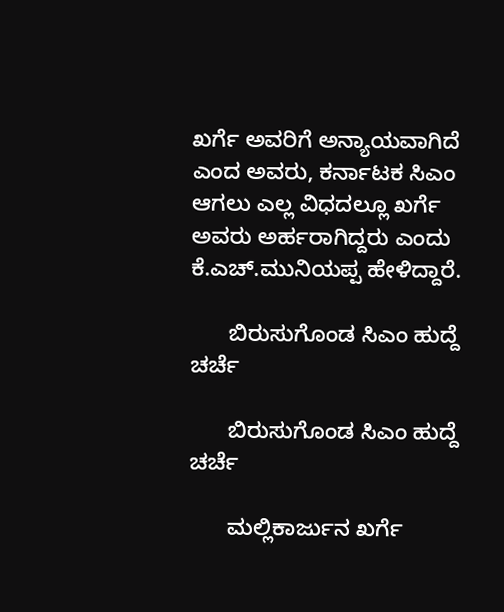ಖರ್ಗೆ ಅವರಿಗೆ ಅನ್ಯಾಯವಾಗಿದೆ ಎಂದ ಅವರು, ಕರ್ನಾಟಕ ಸಿಎಂ ಆಗಲು ಎಲ್ಲ ವಿಧದಲ್ಲೂ ಖರ್ಗೆ ಅವರು ಅರ್ಹರಾಗಿದ್ದರು ಎಂದು ಕೆ.ಎಚ್.ಮುನಿಯಪ್ಪ ಹೇಳಿದ್ದಾರೆ.

      ಬಿರುಸುಗೊಂಡ ಸಿಎಂ ಹುದ್ದೆ ಚರ್ಚೆ

      ಬಿರುಸುಗೊಂಡ ಸಿಎಂ ಹುದ್ದೆ ಚರ್ಚೆ

      ಮಲ್ಲಿಕಾರ್ಜುನ ಖರ್ಗೆ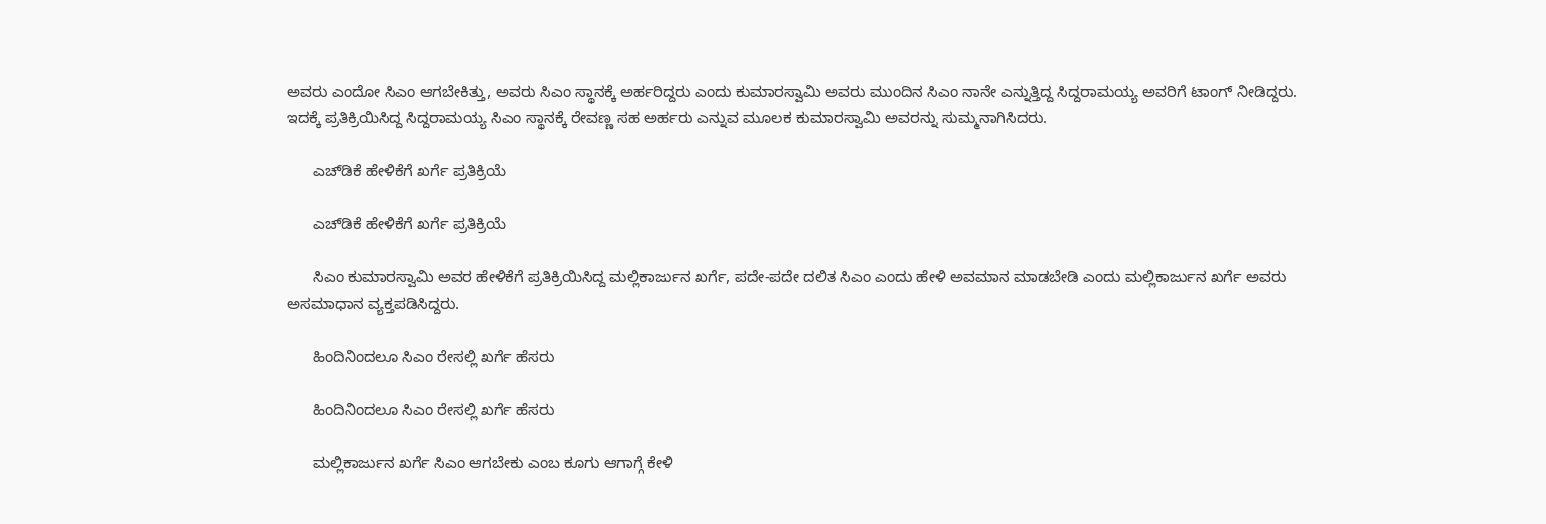ಅವರು ಎಂದೋ ಸಿಎಂ ಆಗಬೇಕಿತ್ತು, ಅವರು ಸಿಎಂ ಸ್ಥಾನಕ್ಕೆ ಅರ್ಹರಿದ್ದರು ಎಂದು ಕುಮಾರಸ್ವಾಮಿ ಅವರು ಮುಂದಿನ ಸಿಎಂ ನಾನೇ ಎನ್ನುತ್ತಿದ್ದ ಸಿದ್ದರಾಮಯ್ಯ ಅವರಿಗೆ ಟಾಂಗ್ ನೀಡಿದ್ದರು. ಇದಕ್ಕೆ ಪ್ರತಿಕ್ರಿಯಿಸಿದ್ದ ಸಿದ್ದರಾಮಯ್ಯ ಸಿಎಂ ಸ್ಥಾನಕ್ಕೆ ರೇವಣ್ಣ ಸಹ ಅರ್ಹರು ಎನ್ನುವ ಮೂಲಕ ಕುಮಾರಸ್ವಾಮಿ ಅವರನ್ನು ಸುಮ್ಮನಾಗಿಸಿದರು.

      ಎಚ್‌ಡಿಕೆ ಹೇಳಿಕೆಗೆ ಖರ್ಗೆ ಪ್ರತಿಕ್ರಿಯೆ

      ಎಚ್‌ಡಿಕೆ ಹೇಳಿಕೆಗೆ ಖರ್ಗೆ ಪ್ರತಿಕ್ರಿಯೆ

      ಸಿಎಂ ಕುಮಾರಸ್ವಾಮಿ ಅವರ ಹೇಳಿಕೆಗೆ ಪ್ರತಿಕ್ರಿಯಿಸಿದ್ದ ಮಲ್ಲಿಕಾರ್ಜುನ ಖರ್ಗೆ, ಪದೇ-ಪದೇ ದಲಿತ ಸಿಎಂ ಎಂದು ಹೇಳಿ ಅವಮಾನ ಮಾಡಬೇಡಿ ಎಂದು ಮಲ್ಲಿಕಾರ್ಜುನ ಖರ್ಗೆ ಅವರು ಅಸಮಾಧಾನ ವ್ಯಕ್ತಪಡಿಸಿದ್ದರು.

      ಹಿಂದಿನಿಂದಲೂ ಸಿಎಂ ರೇಸಲ್ಲಿ ಖರ್ಗೆ ಹೆಸರು

      ಹಿಂದಿನಿಂದಲೂ ಸಿಎಂ ರೇಸಲ್ಲಿ ಖರ್ಗೆ ಹೆಸರು

      ಮಲ್ಲಿಕಾರ್ಜುನ ಖರ್ಗೆ ಸಿಎಂ ಆಗಬೇಕು ಎಂಬ ಕೂಗು ಆಗಾಗ್ಗೆ ಕೇಳಿ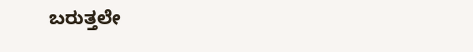ಬರುತ್ತಲೇ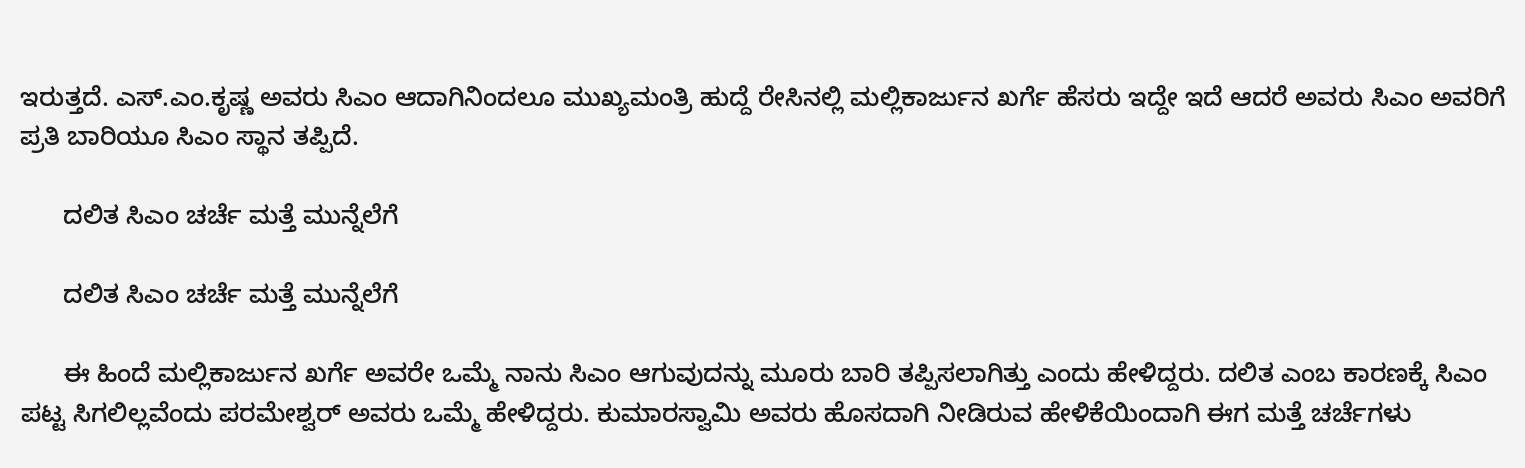ಇರುತ್ತದೆ. ಎಸ್‌.ಎಂ.ಕೃಷ್ಣ ಅವರು ಸಿಎಂ ಆದಾಗಿನಿಂದಲೂ ಮುಖ್ಯಮಂತ್ರಿ ಹುದ್ದೆ ರೇಸಿನಲ್ಲಿ ಮಲ್ಲಿಕಾರ್ಜುನ ಖರ್ಗೆ ಹೆಸರು ಇದ್ದೇ ಇದೆ ಆದರೆ ಅವರು ಸಿಎಂ ಅವರಿಗೆ ಪ್ರತಿ ಬಾರಿಯೂ ಸಿಎಂ ಸ್ಥಾನ ತಪ್ಪಿದೆ.

      ದಲಿತ ಸಿಎಂ ಚರ್ಚೆ ಮತ್ತೆ ಮುನ್ನೆಲೆಗೆ

      ದಲಿತ ಸಿಎಂ ಚರ್ಚೆ ಮತ್ತೆ ಮುನ್ನೆಲೆಗೆ

      ಈ ಹಿಂದೆ ಮಲ್ಲಿಕಾರ್ಜುನ ಖರ್ಗೆ ಅವರೇ ಒಮ್ಮೆ ನಾನು ಸಿಎಂ ಆಗುವುದನ್ನು ಮೂರು ಬಾರಿ ತಪ್ಪಿಸಲಾಗಿತ್ತು ಎಂದು ಹೇಳಿದ್ದರು. ದಲಿತ ಎಂಬ ಕಾರಣಕ್ಕೆ ಸಿಎಂ ಪಟ್ಟ ಸಿಗಲಿಲ್ಲವೆಂದು ಪರಮೇಶ್ವರ್ ಅವರು ಒಮ್ಮೆ ಹೇಳಿದ್ದರು. ಕುಮಾರಸ್ವಾಮಿ ಅವರು ಹೊಸದಾಗಿ ನೀಡಿರುವ ಹೇಳಿಕೆಯಿಂದಾಗಿ ಈಗ ಮತ್ತೆ ಚರ್ಚೆಗಳು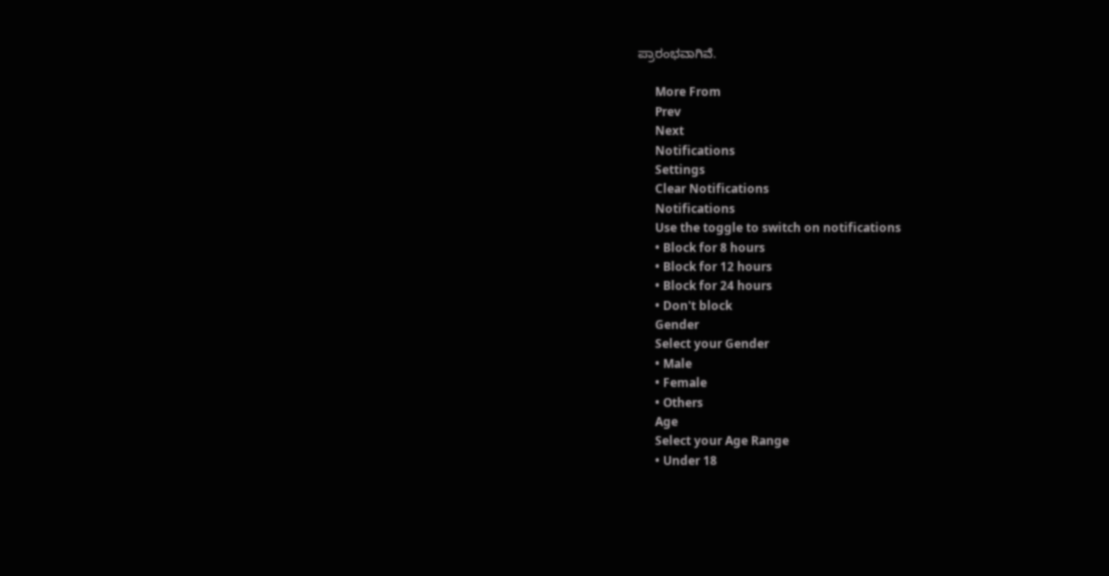ಪ್ರಾರಂಭವಾಗಿವೆ.

      More From
      Prev
      Next
      Notifications
      Settings
      Clear Notifications
      Notifications
      Use the toggle to switch on notifications
      • Block for 8 hours
      • Block for 12 hours
      • Block for 24 hours
      • Don't block
      Gender
      Select your Gender
      • Male
      • Female
      • Others
      Age
      Select your Age Range
      • Under 18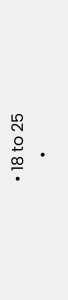• 18 to 25
      •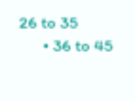26 to 35
      • 36 to 45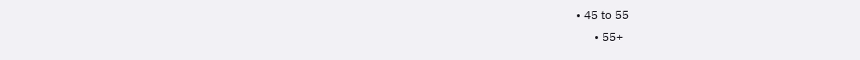• 45 to 55
      • 55+